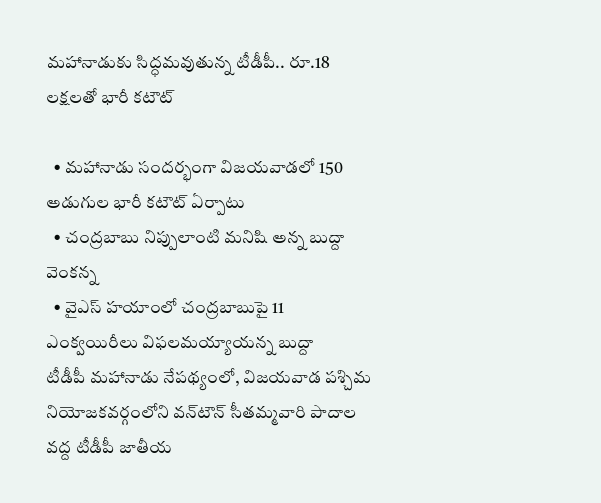మహానాడుకు సిద్ధమవుతున్న టీడీపీ.. రూ.18 లక్షలతో భారీ కటౌట్

  • మహానాడు సందర్భంగా విజయవాడలో 150 అడుగుల భారీ కటౌట్ ఏర్పాటు
  • చంద్రబాబు నిప్పులాంటి మనిషి అన్న బుద్దా వెంకన్న
  • వైఎస్ హయాంలో చంద్రబాబుపై 11 ఎంక్వయిరీలు విఫలమయ్యాయన్న బుద్దా
టీడీపీ మహానాడు నేపథ్యంలో, విజయవాడ పశ్చిమ నియోజకవర్గంలోని వన్‌టౌన్ సీతమ్మవారి పాదాల వద్ద టీడీపీ జాతీయ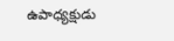ఉపాధ్యక్షుడు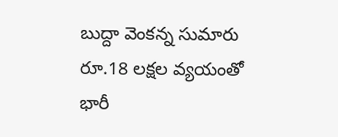బుద్దా వెంకన్న సుమారు రూ.18 లక్షల వ్యయంతో భారీ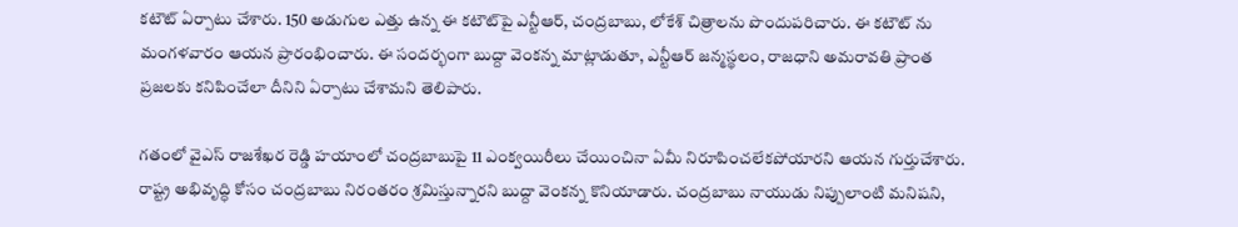కటౌట్ ఏర్పాటు చేశారు. 150 అడుగుల ఎత్తు ఉన్న ఈ కటౌట్‌పై ఎన్టీఆర్, చంద్రబాబు, లోకేశ్ చిత్రాలను పొందుపరిచారు. ఈ కటౌట్ ను మంగళవారం ఆయన ప్రారంభించారు. ఈ సందర్భంగా బుద్దా వెంకన్న మాట్లాడుతూ, ఎన్టీఆర్ జన్మస్థలం, రాజధాని అమరావతి ప్రాంత ప్రజలకు కనిపించేలా దీనిని ఏర్పాటు చేశామని తెలిపారు.

గతంలో వైఎస్ రాజశేఖర రెడ్డి హయాంలో చంద్రబాబుపై 11 ఎంక్వయిరీలు చేయించినా ఏమీ నిరూపించలేకపోయారని ఆయన గుర్తుచేశారు. రాష్ట్ర అభివృద్ధి కోసం చంద్రబాబు నిరంతరం శ్రమిస్తున్నారని బుద్దా వెంకన్న కొనియాడారు. చంద్రబాబు నాయుడు నిప్పులాంటి మనిషని,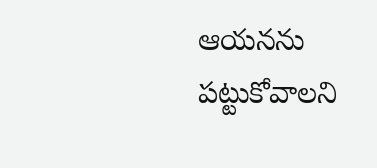ఆయనను పట్టుకోవాలని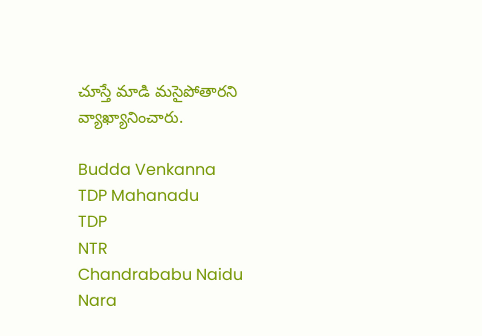చూస్తే మాడి మసైపోతారని వ్యాఖ్యానించారు.

Budda Venkanna
TDP Mahanadu
TDP
NTR
Chandrababu Naidu
Nara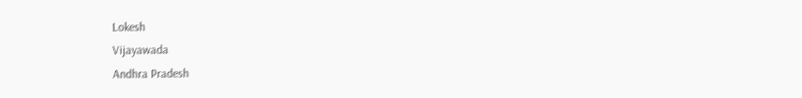Lokesh
Vijayawada
Andhra Pradesh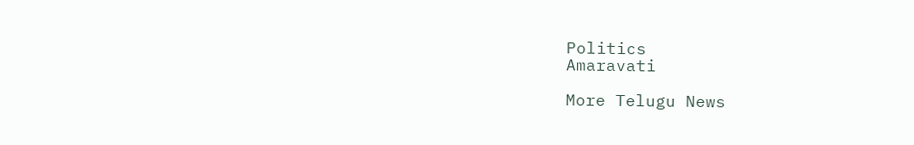Politics
Amaravati

More Telugu News